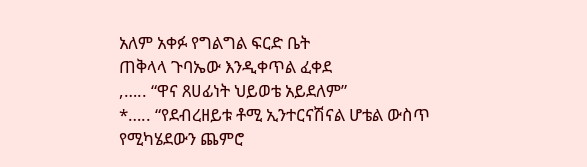አለም አቀፉ የግልግል ፍርድ ቤት
ጠቅላላ ጉባኤው እንዲቀጥል ፈቀደ
,….. “ዋና ጸሀፊነት ህይወቴ አይደለም”
*….. “የደብረዘይቱ ቶሚ ኢንተርናሽናል ሆቴል ውስጥ
የሚካሄደውን ጨምሮ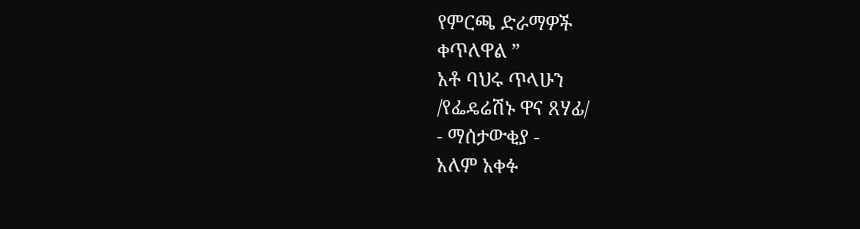የምርጫ ድራማዎች
ቀጥለዋል ”
አቶ ባህሩ ጥላሁን
/የፌዴሬሽኑ ዋና ጸሃፊ/
- ማሰታውቂያ -
አለም አቀፉ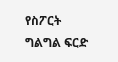የስፖርት ግልግል ፍርድ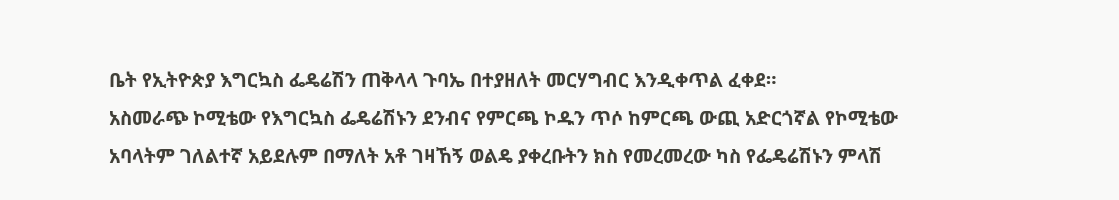ቤት የኢትዮጵያ እግርኳስ ፌዴሬሽን ጠቅላላ ጉባኤ በተያዘለት መርሃግብር እንዲቀጥል ፈቀደ።
አስመራጭ ኮሚቴው የእግርኳስ ፌዴሬሽኑን ደንብና የምርጫ ኮዱን ጥሶ ከምርጫ ውጪ አድርጎኛል የኮሚቴው አባላትም ገለልተኛ አይደሉም በማለት አቶ ገዛኸኝ ወልዴ ያቀረቡትን ክስ የመረመረው ካስ የፌዴሬሽኑን ምላሽ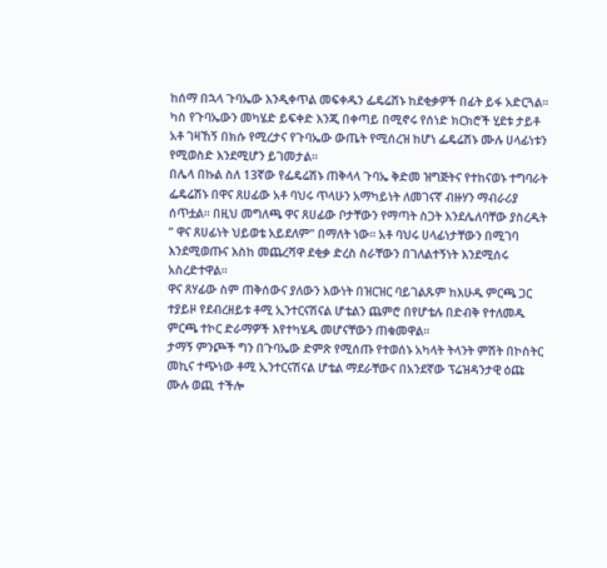ከሰማ በኋላ ጉባኤው እንዲቀጥል መፍቀዱን ፌዴሬሽኑ ከደቂቃዎች በፊት ይፋ አድርጓል። ካስ የጉባኤውን መካሄድ ይፍቀድ እንጂ በቀጣይ በሚኖሩ የሰነድ ክርክሮች ሂደቱ ታይቶ አቶ ገዛኸኝ በክሱ የሚረታና የጉባኤው ውጤት የሚሰረዝ ከሆነ ፌዴሬሽኑ ሙሉ ሀላፊነቱን የሚወስድ እንደሚሆን ይገመታል።
በሌላ በኩል ስለ 13ኛው የፌዴሬሽኑ ጠቅላላ ጉባኤ ቅድመ ዝግጅትና የተከናወኑ ተግባራት ፌዴሬሽኑ በዋና ጸሀፊው አቶ ባህሩ ጥላሁን አማካይነት ለመገናኛ ብዙሃን ማብራሪያ ሰጥቷል። በዚህ መግለጫ ዋና ጸሀፊው ቦታቸውን የማጣት ስጋት እንደሌለባቸው ያስረዱት ” ዋና ጸሀፊነት ህይወቴ አይደለም” በማለት ነው። አቶ ባህሩ ሀላፊነታቸውን በሚገባ እንደሚወጡና እስከ መጨረሻዋ ደቂቃ ድረስ ስራቸውን በገለልተኝነት እንደሚሰሩ አስረድተዋል።
ዋና ጸሃፊው ስም ጠቅሰውና ያለውን እውነት በዝርዝር ባይገልጹም ከእሁዱ ምርጫ ጋር ተያይዞ የደብረዘይቱ ቶሚ ኢንተርናሽናል ሆቴልን ጨምሮ በየሆቴሉ በድብቅ የተለመዱ ምርጫ ተኮር ድራማዎች እየተካሄዱ መሆናቸውን ጠቁመዋል።
ታማኝ ምንጮች ግን በጉባኤው ድምጽ የሚሰጡ የተወሰኑ አካላት ትላንት ምሽት በኮስትር መኪና ተጭነው ቶሚ ኢንተርናሽናል ሆቴል ማደራቸውና በአንደኛው ፕሬዝዳንታዊ ዕጩ ሙሉ ወጪ ተችሎ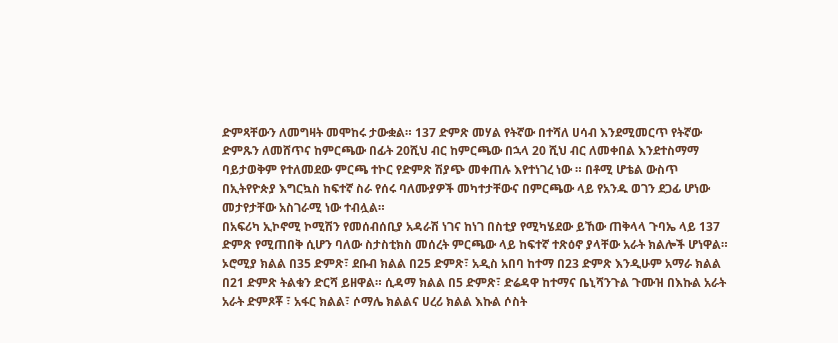ድምጻቸውን ለመግዛት መሞከሩ ታውቋል። 137 ድምጽ መሃል የትኛው በተሻለ ሀሳብ እንደሚመርጥ የትኛው ድምጹን ለመሸጥና ከምርጫው በፊት 20ሺህ ብር ከምርጫው በኋላ 20 ሺህ ብር ለመቀበል እንደተስማማ ባይታወቅም የተለመደው ምርጫ ተኮር የድምጽ ሽያጭ መቀጠሉ እየተነገረ ነው ። በቶሚ ሆቴል ውስጥ በኢትየዮጵያ እግርኳስ ከፍተኛ ስራ የሰሩ ባለሙያዎች መካተታቸውና በምርጫው ላይ የአንዱ ወገን ደጋፊ ሆነው መታየታቸው አስገራሚ ነው ተብሏል።
በአፍሪካ ኢኮኖሚ ኮሚሽን የመሰብሰቢያ አዳራሽ ነገና ከነገ በስቲያ የሚካሄደው ይኸው ጠቅላላ ጉባኤ ላይ 137 ድምጽ የሚጠበቅ ሲሆን ባለው ስታስቲክስ መሰረት ምርጫው ላይ ከፍተኛ ተጽዕኖ ያላቸው አራት ክልሎች ሆነዋል። ኦሮሚያ ክልል በ35 ድምጽ፣ ደቡብ ክልል በ25 ድምጽ፣ አዲስ አበባ ከተማ በ23 ድምጽ እንዲሁም አማራ ክልል በ21 ድምጽ ትልቁን ድርሻ ይዘዋል። ሲዳማ ክልል በ5 ድምጽ፣ ድሬዳዋ ከተማና ቤኒሻንጉል ጉሙዝ በእኩል አራት አራት ድምጾቾ ፣ አፋር ክልል፣ ሶማሌ ክልልና ሀረሪ ክልል እኩል ሶስት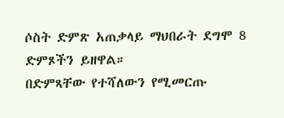ሶስት ድምጽ አጠቃላይ ማህበራት ደግሞ 8 ድምጾችን ይዘዋል።
በድምጻቸው የተሻለውን የሚመርጡ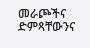መራጮችና ድምጻቸውንና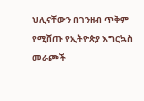ህሊናቸውን በገንዘብ ጥቅም የሚሸጡ የኢትዮጵያ እግርኳስ መራጮች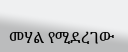መሃል የሚደረገው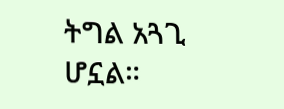ትግል አጓጊ ሆኗል።